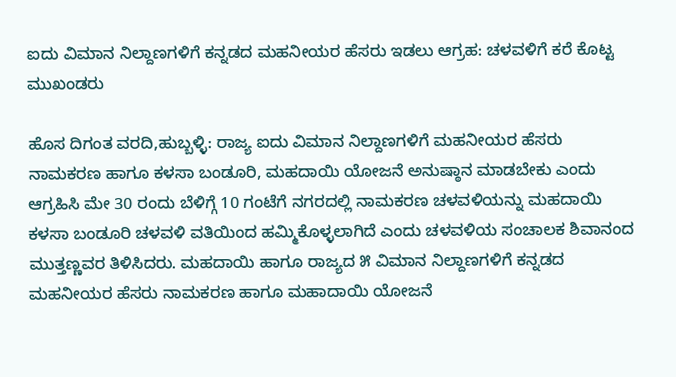ಐದು ವಿಮಾನ ನಿಲ್ದಾಣಗಳಿಗೆ ಕನ್ನಡದ ಮಹನೀಯರ ಹೆಸರು ಇಡಲು ಆಗ್ರಹ: ಚಳವಳಿಗೆ ಕರೆ ಕೊಟ್ಟ ಮುಖಂಡರು

ಹೊಸ ದಿಗಂತ ವರದಿ,ಹುಬ್ಬಳ್ಳಿ: ರಾಜ್ಯ ಐದು ವಿಮಾನ ನಿಲ್ದಾಣಗಳಿಗೆ ಮಹನೀಯರ ಹೆಸರು ನಾಮಕರಣ ಹಾಗೂ ಕಳಸಾ ಬಂಡೂರಿ, ಮಹದಾಯಿ ಯೋಜನೆ ಅನುಷ್ಠಾನ ಮಾಡಬೇಕು ಎಂದು ಆಗ್ರಹಿಸಿ ಮೇ 30 ರಂದು ಬೆಳಿಗ್ಗೆ 10 ಗಂಟೆಗೆ ನಗರದಲ್ಲಿ ನಾಮಕರಣ ಚಳವಳಿಯನ್ನು ಮಹದಾಯಿ ಕಳಸಾ ಬಂಡೂರಿ ಚಳವಳಿ ವತಿಯಿಂದ ಹಮ್ಮಿಕೊಳ್ಳಲಾಗಿದೆ ಎಂದು ಚಳವಳಿಯ ಸಂಚಾಲಕ ಶಿವಾನಂದ ಮುತ್ತಣ್ಣವರ ತಿಳಿಸಿದರು. ಮಹದಾಯಿ ಹಾಗೂ ರಾಜ್ಯದ ೫ ವಿಮಾನ ನಿಲ್ದಾಣಗಳಿಗೆ ಕನ್ನಡದ ಮಹನೀಯರ ಹೆಸರು ನಾಮಕರಣ ಹಾಗೂ ಮಹಾದಾಯಿ ಯೋಜನೆ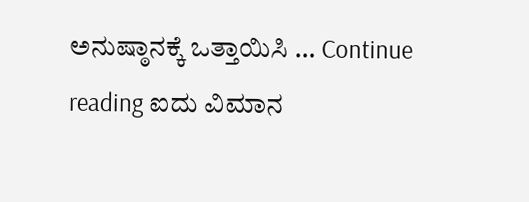ಅನುಷ್ಠಾನಕ್ಕೆ ಒತ್ತಾಯಿಸಿ … Continue reading ಐದು ವಿಮಾನ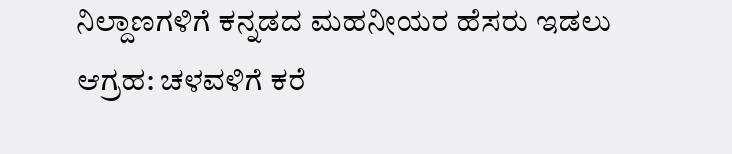ನಿಲ್ದಾಣಗಳಿಗೆ ಕನ್ನಡದ ಮಹನೀಯರ ಹೆಸರು ಇಡಲು ಆಗ್ರಹ: ಚಳವಳಿಗೆ ಕರೆ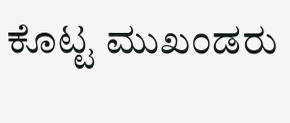ಕೊಟ್ಟ ಮುಖಂಡರು